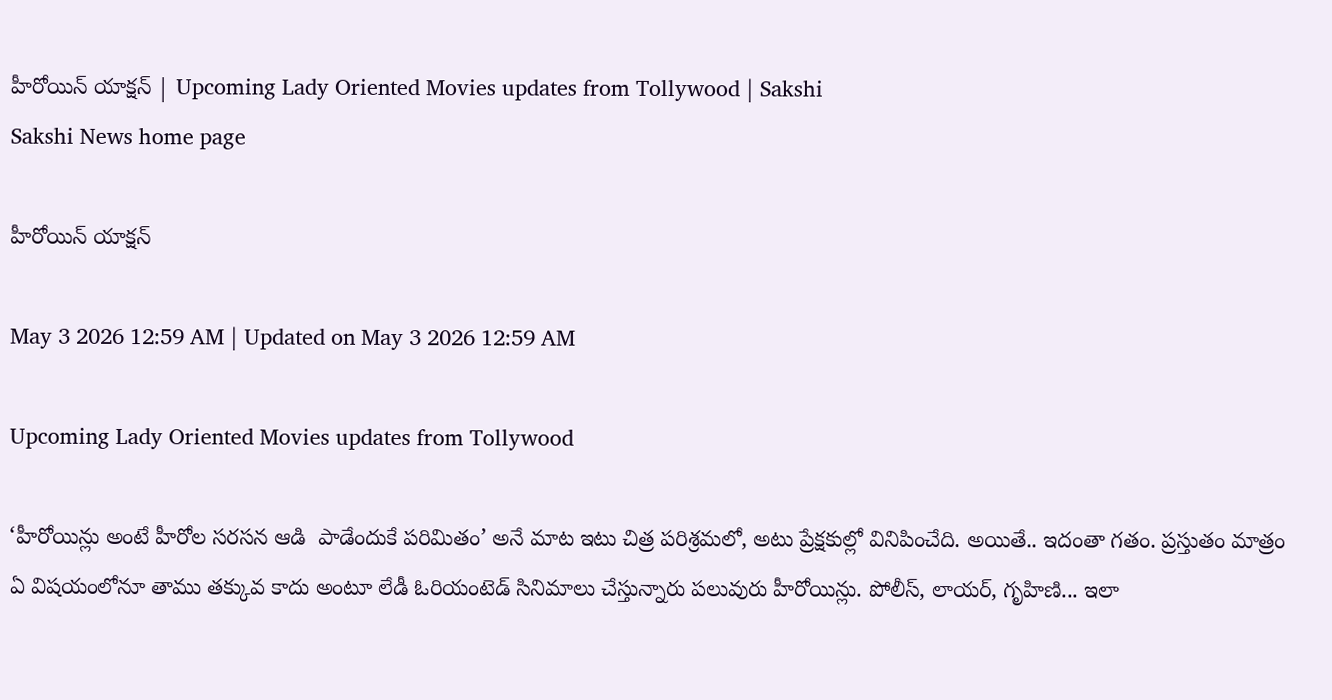హీరోయిన్‌ యాక్షన్‌ | Upcoming Lady Oriented Movies updates from Tollywood | Sakshi
Sakshi News home page

హీరోయిన్‌ యాక్షన్‌

May 3 2026 12:59 AM | Updated on May 3 2026 12:59 AM

Upcoming Lady Oriented Movies updates from Tollywood

‘హీరోయిన్లు అంటే హీరోల సరసన ఆడి  పాడేందుకే పరిమితం’ అనే మాట ఇటు చిత్ర పరిశ్రమలో, అటు ప్రేక్షకుల్లో వినిపించేది. అయితే.. ఇదంతా గతం. ప్రస్తుతం మాత్రం ఏ విషయంలోనూ తాము తక్కువ కాదు అంటూ లేడీ ఓరియంటెడ్‌ సినిమాలు చేస్తున్నారు పలువురు హీరోయిన్లు. పోలీస్, లాయర్, గృహిణి... ఇలా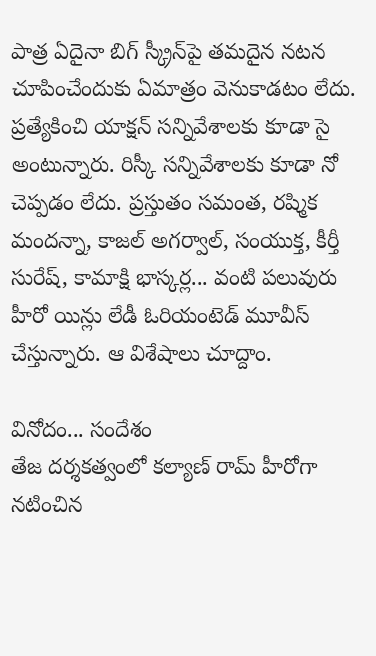పాత్ర ఏదైనా బిగ్‌ స్క్రీన్‌పై తమదైన నటన చూపించేందుకు ఏమాత్రం వెనుకాడటం లేదు. ప్రత్యేకించి యాక్షన్‌ సన్నివేశాలకు కూడా సై అంటున్నారు. రిస్కీ సన్నివేశాలకు కూడా నో చెప్పడం లేదు. ప్రస్తుతం సమంత, రష్మిక మందన్నా, కాజల్‌ అగర్వాల్, సంయుక్త, కీర్తీ సురేష్, కామాక్షి భాస్కర్ల... వంటి పలువురు హీరో యిన్లు లేడీ ఓరియంటెడ్‌ మూవీస్‌ చేస్తున్నారు. ఆ విశేషాలు చూద్దాం.

వినోదం... సందేశం
తేజ దర్శకత్వంలో కల్యాణ్‌ రామ్‌ హీరోగా నటించిన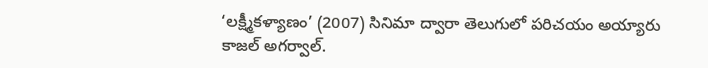‘లక్ష్మీకళ్యాణం’ (2007) సినిమా ద్వారా తెలుగులో పరిచయం అయ్యారు కాజల్‌ అగర్వాల్‌.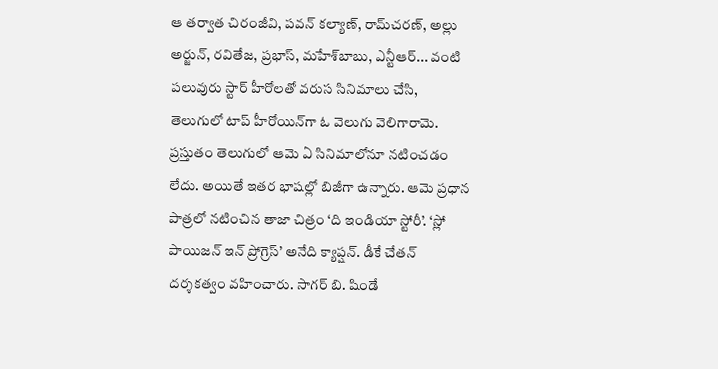ఆ తర్వాత చిరంజీవి, పవన్‌ కల్యాణ్, రామ్‌చరణ్, అల్లు అర్జున్, రవితేజ, ప్రభాస్, మహేశ్‌బాబు, ఎన్టీఆర్‌... వంటి పలువురు స్టార్‌ హీరోలతో వరుస సినిమాలు చేసి, తెలుగులో టాప్‌ హీరోయిన్‌గా ఓ వెలుగు వెలిగారామె. ప్రస్తుతం తెలుగులో ఆమె ఏ సినిమాలోనూ నటించడం లేదు. అయితే ఇతర భాషల్లో బిజీగా ఉన్నారు. ఆమె ప్రధాన  పాత్రలో నటించిన తాజా చిత్రం ‘ది ఇండియా స్టోరీ’. ‘స్లో  పాయిజన్‌ ఇన్‌ ప్రోగ్రెస్‌’ అనేది క్యాప్షన్. డీకే చేతన్ దర్శకత్వం వహించారు. సాగర్‌ బి. షిండే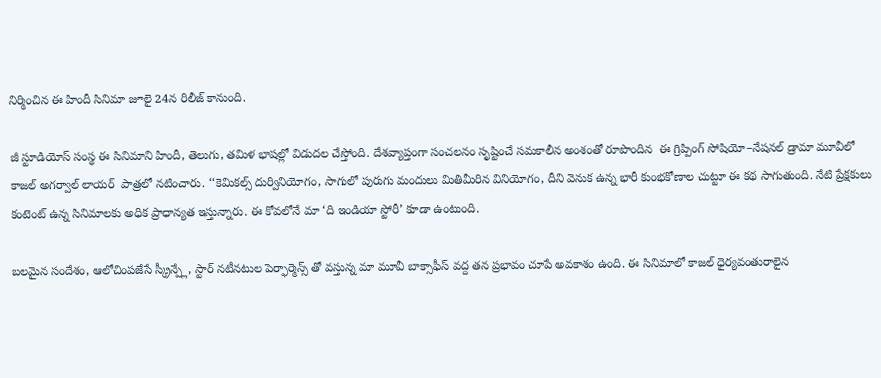నిర్మించిన ఈ హిందీ సినిమా జూలై 24న రిలీజ్‌ కానుంది.

జీ స్టూడియోస్‌ సంస్థ ఈ సినిమాని హిందీ, తెలుగు, తమిళ భాషల్లో విడుదల చేస్తోంది. దేశవ్యాప్తంగా సంచలనం సృష్టించే సమకాలీన అంశంతో రూపొందిన  ఈ గ్రిప్పింగ్‌ సోషియో–నేషనల్‌ డ్రామా మూవీలో కాజల్‌ అగర్వాల్‌ లాయర్‌  పాత్రలో నటించారు. ‘‘కెమికల్స్‌ దుర్వినియోగం, సాగులో పురుగు మందులు మితిమీరిన వినియోగం, దీని వెనుక ఉన్న భారీ కుంభకోణాల చుట్టూ ఈ కథ సాగుతుంది. నేటి ప్రేక్షకులు కంటెంట్‌ ఉన్న సినిమాలకు అధిక ప్రాధాన్యత ఇస్తున్నారు. ఈ కోవలోనే మా ‘ది ఇండియా స్టోరీ’ కూడా ఉంటుంది.

బలమైన సందేశం, ఆలోచింపజేసే స్క్రీన్ప్లే, స్టార్‌ నటీనటుల పెర్ఫార్మెన్స్ తో వస్తున్న మా మూవీ బాక్సాఫీస్‌ వద్ద తన ప్రభావం చూపే అవకాశం ఉంది. ఈ సినిమాలో కాజల్‌ ధైర్యవంతురాలైన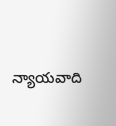న్యాయవాది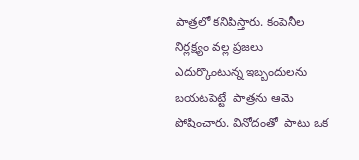పాత్రలో కనిపిస్తారు. కంపెనీల నిర్లక్ష్యం వల్ల ప్రజలు ఎదుర్కొంటున్న ఇబ్బందులను బయటపెట్టే  పాత్రను ఆమె పోషించారు. వినోదంతో  పాటు ఒక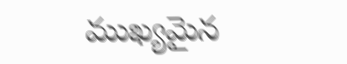ముఖ్యమైన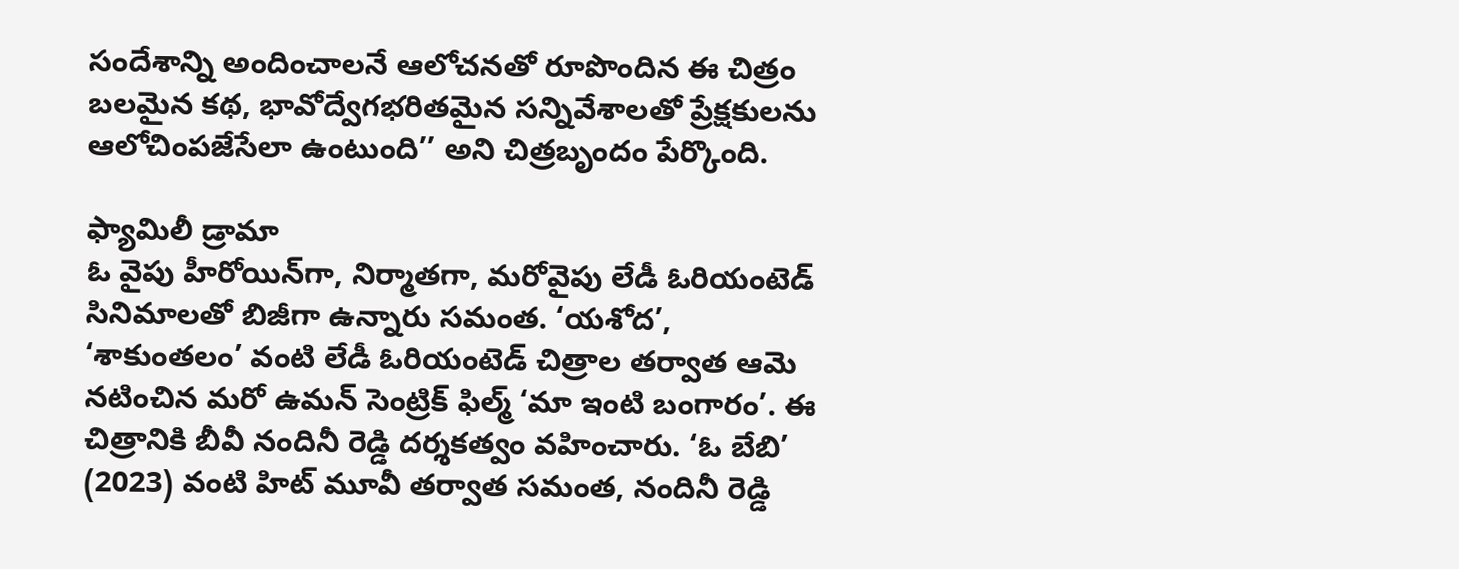సందేశాన్ని అందించాలనే ఆలోచనతో రూపొందిన ఈ చిత్రం బలమైన కథ, భావోద్వేగభరితమైన సన్నివేశాలతో ప్రేక్షకులను ఆలోచింపజేసేలా ఉంటుంది’’ అని చిత్రబృందం పేర్కొంది.

ఫ్యామిలీ డ్రామా
ఓ వైపు హీరోయిన్‌గా, నిర్మాతగా, మరోవైపు లేడీ ఓరియంటెడ్‌ సినిమాలతో బిజీగా ఉన్నారు సమంత. ‘యశోద’, ‘శాకుంతలం’ వంటి లేడీ ఓరియంటెడ్‌ చిత్రాల తర్వాత ఆమె నటించిన మరో ఉమన్ సెంట్రిక్‌ ఫిల్మ్‌ ‘మా ఇంటి బంగారం’. ఈ చిత్రానికి బీవీ నందినీ రెడ్డి దర్శకత్వం వహించారు. ‘ఓ బేబి’ (2023) వంటి హిట్‌ మూవీ తర్వాత సమంత, నందినీ రెడ్డి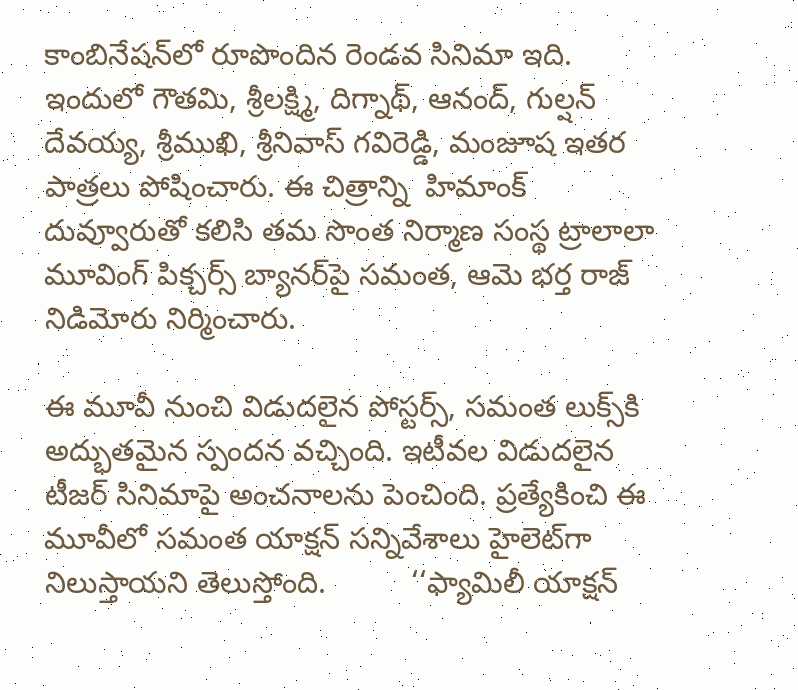కాంబినేషన్‌లో రూపొందిన రెండవ సినిమా ఇది. ఇందులో గౌతమి, శ్రీలక్ష్మి, దిగ్నాథ్, ఆనంద్, గుల్షన్‌ దేవయ్య, శ్రీముఖి, శ్రీనివాస్‌ గవిరెడ్డి, మంజూష ఇతర  పాత్రలు పోషించారు. ఈ చిత్రాన్ని  హిమాంక్‌ దువ్వూరుతో కలిసి తమ సొంత నిర్మాణ సంస్థ ట్రాలాలా మూవింగ్‌ పిక్చర్స్‌ బ్యానర్‌పై సమంత, ఆమె భర్త రాజ్‌ నిడిమోరు నిర్మించారు.

ఈ మూవీ నుంచి విడుదలైన పోస్టర్స్, సమంత లుక్స్‌కి అద్భుతమైన స్పందన వచ్చింది. ఇటీవల విడుదలైన టీజర్‌ సినిమాపై అంచనాలను పెంచింది. ప్రత్యేకించి ఈ మూవీలో సమంత యాక్షన్‌ సన్నివేశాలు హైలెట్‌గా నిలుస్తాయని తెలుస్తోంది.          ‘‘ఫ్యామిలీ యాక్షన్‌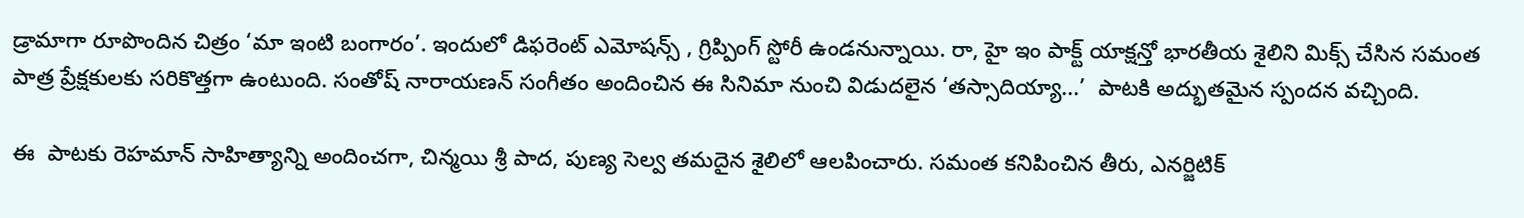డ్రామాగా రూపొందిన చిత్రం ‘మా ఇంటి బంగారం’. ఇందులో డిఫరెంట్‌ ఎమోషన్స్ , గ్రిప్పింగ్‌ స్టోరీ ఉండనున్నాయి. రా, హై ఇం పాక్ట్‌ యాక్షన్తో భారతీయ శైలిని మిక్స్‌ చేసిన సమంత  పాత్ర ప్రేక్షకులకు సరికొత్తగా ఉంటుంది. సంతోష్‌ నారాయణన్‌ సంగీతం అందించిన ఈ సినిమా నుంచి విడుదలైన ‘తస్సాదియ్యా...’  పాటకి అద్భుతమైన స్పందన వచ్చింది.

ఈ  పాటకు రెహమాన్‌ సాహిత్యాన్ని అందించగా, చిన్మయి శ్రీ పాద, పుణ్య సెల్వ తమదైన శైలిలో ఆలపించారు. సమంత కనిపించిన తీరు, ఎనర్జిటిక్‌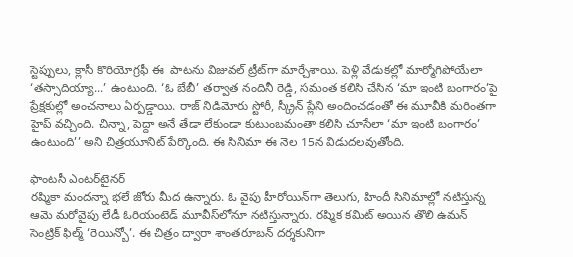స్టెప్పులు, క్లాసీ కొరియోగ్రఫీ ఈ  పాటను విజువల్‌ ట్రీట్‌గా మార్చేశాయి. పెళ్లి వేడుకల్లో మార్మోగిపోయేలా ‘తస్సాదియ్యా...’ ఉంటుంది. ‘ఓ బేబీ’ తర్వాత నందినీ రెడ్డి, సమంత కలిసి చేసిన ‘మా ఇంటి బంగారం’పై ప్రేక్షకుల్లో అంచనాలు ఏర్పడ్డాయి. రాజ్‌ నిడిమోరు స్టోరీ, స్క్రీన్‌ ప్లేని అందించడంతో ఈ మూవీకి మరింతగా హైప్‌ వచ్చింది. చిన్నా, పెద్దా అనే తేడా లేకుండా కుటుంబమంతా కలిసి చూసేలా ‘మా ఇంటి బంగారం’ ఉంటుంది’’ అని చిత్రయూనిట్‌ పేర్కొంది. ఈ సినిమా ఈ నెల 15న విడుదలవుతోంది.

ఫాంటసీ ఎంటర్‌టైనర్‌
రష్మికా మందన్నా భలే జోరు మీద ఉన్నారు. ఓ వైపు హీరోయిన్‌గా తెలుగు, హిందీ సినిమాల్లో నటిస్తున్న ఆమె మరోవైపు లేడీ ఓరియంటెడ్‌ మూవీస్‌లోనూ నటిస్తున్నారు. రష్మిక కమిట్‌ అయిన తొలి ఉమన్‌ సెంట్రిక్‌ ఫిల్మ్‌ ‘రెయిన్బో’. ఈ చిత్రం ద్వారా శాంతరూబన్‌ దర్శకునిగా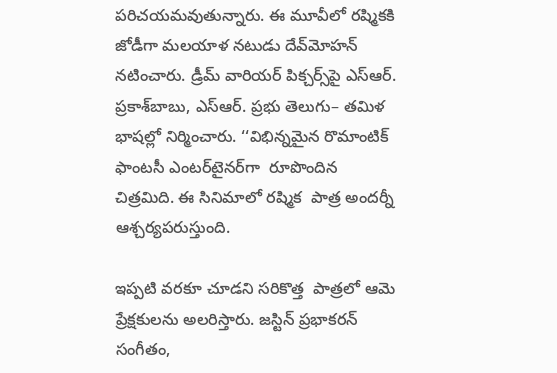పరిచయమవుతున్నారు. ఈ మూవీలో రష్మికకి జోడీగా మలయాళ నటుడు దేవ్‌మోహన్ నటించారు. డ్రీమ్‌ వారియర్‌ పిక్చర్స్‌పై ఎస్‌ఆర్‌. ప్రకాశ్‌బాబు, ఎస్‌ఆర్‌. ప్రభు తెలుగు– తమిళ భాషల్లో నిర్మించారు. ‘‘విభిన్నమైన రొమాంటిక్‌ ఫాంటసీ ఎంటర్‌టైనర్‌గా  రూపొందిన చిత్రమిది. ఈ సినిమాలో రష్మిక  పాత్ర అందర్నీ ఆశ్చర్యపరుస్తుంది.

ఇప్పటి వరకూ చూడని సరికొత్త  పాత్రలో ఆమె ప్రేక్షకులను అలరిస్తారు. జస్టిన్‌ ప్రభాకరన్‌ సంగీతం,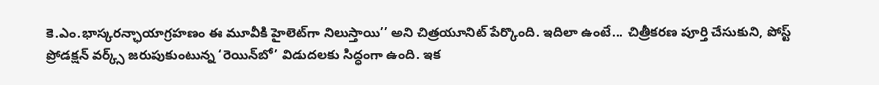కె.ఎం.భాస్కరన్ఛాయాగ్రహణం ఈ మూవీకి హైలెట్‌గా నిలుస్తాయి’’ అని చిత్రయూనిట్‌ పేర్కొంది. ఇదిలా ఉంటే... చిత్రీకరణ పూర్తి చేసుకుని, పోస్ట్‌ ప్రోడక్షన్‌ వర్క్స్‌ జరుపుకుంటున్న ‘రెయిన్‌బో’ విడుదలకు సిద్ధంగా ఉంది. ఇక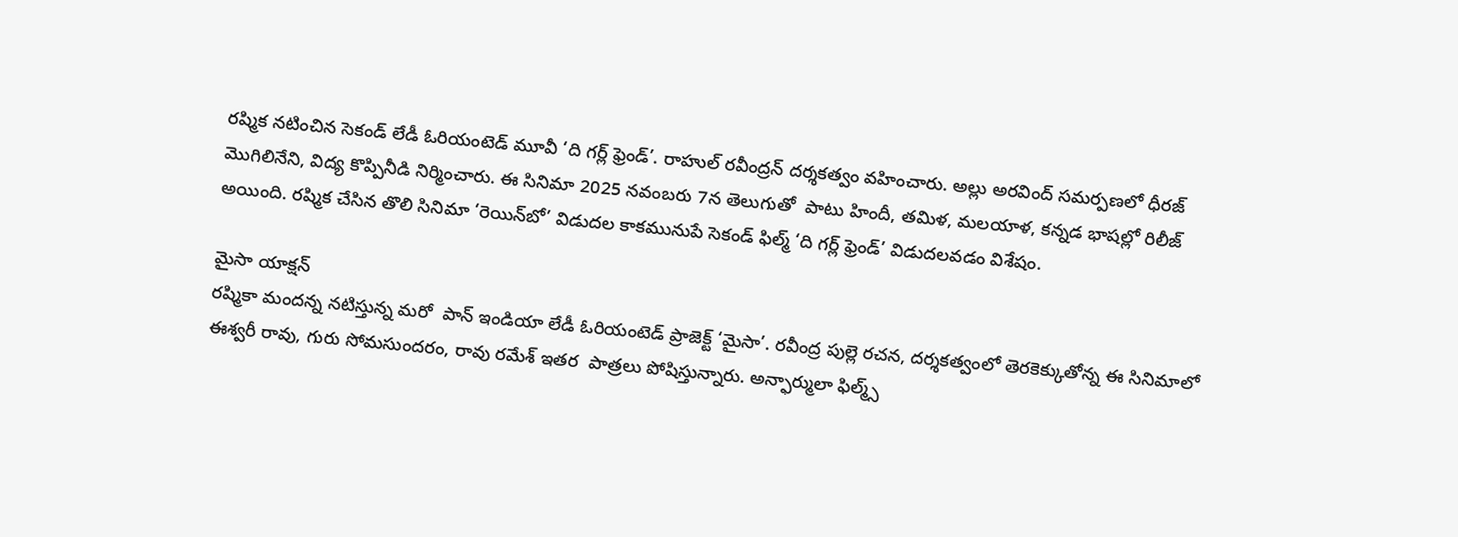రష్మిక నటించిన సెకండ్‌ లేడీ ఓరియంటెడ్‌ మూవీ ‘ది గర్ల్‌ ఫ్రెండ్‌’. రాహుల్‌ రవీంద్రన్ దర్శకత్వం వహించారు. అల్లు అరవింద్‌ సమర్పణలో ధీరజ్‌ మొగిలినేని, విద్య కొప్పినీడి నిర్మించారు. ఈ సినిమా 2025 నవంబరు 7న తెలుగుతో  పాటు హిందీ, తమిళ, మలయాళ, కన్నడ భాషల్లో రిలీజ్‌ అయింది. రష్మిక చేసిన తొలి సినిమా ‘రెయిన్‌బో’ విడుదల కాకమునుపే సెకండ్‌ ఫిల్మ్‌ ‘ది గర్ల్‌ ఫ్రెండ్‌’ విడుదలవడం విశేషం.

మైసా యాక్షన్‌
రష్మికా మందన్న నటిస్తున్న మరో  పాన్‌ ఇండియా లేడీ ఓరియంటెడ్‌ ప్రాజెక్ట్‌ ‘మైసా’. రవీంద్ర పుల్లె రచన, దర్శకత్వంలో తెరకెక్కుతోన్న ఈ సినిమాలో ఈశ్వరీ రావు, గురు సోమసుందరం, రావు రమేశ్‌ ఇతర  పాత్రలు పోషిస్తున్నారు. అన్ఫార్ములా ఫిల్మ్స్‌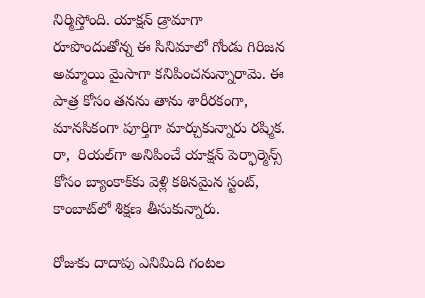నిర్మిస్తోంది. యాక్షన్‌ డ్రామాగా రూపొందుతోన్న ఈ సినిమాలో గోండు గిరిజన అమ్మాయి మైసాగా కనిపించనున్నారామె. ఈ  పాత్ర కోసం తనను తాను శారీరకంగా, మానసికంగా పూర్తిగా మార్చుకున్నారు రష్మిక. రా,  రియల్‌గా అనిపించే యాక్షన్‌ పెర్ఫార్మెన్స్‌ కోసం బ్యాంకాక్‌కు వెళ్లి కఠినమైన స్టంట్, కాంబాట్‌లో శిక్షణ తీసుకున్నారు.

రోజుకు దాదాపు ఎనిమిది గంటల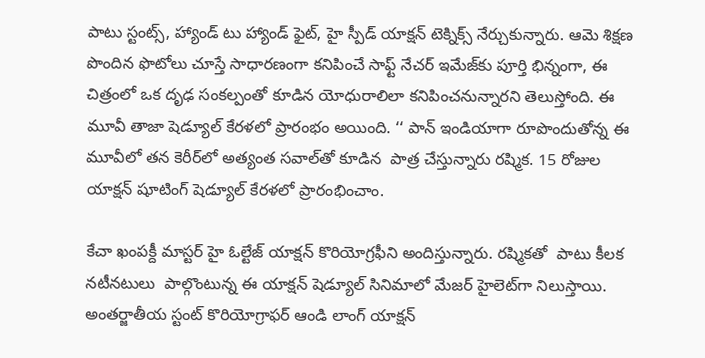పాటు స్టంట్స్, హ్యాండ్‌ టు హ్యాండ్‌ ఫైట్, హై స్పీడ్‌ యాక్షన్‌ టెక్నిక్స్‌ నేర్చుకున్నారు. ఆమె శిక్షణ పొందిన ఫొటోలు చూస్తే సాధారణంగా కనిపించే సాఫ్ట్‌ నేచర్‌ ఇమేజ్‌కు పూర్తి భిన్నంగా, ఈ చిత్రంలో ఒక దృఢ సంకల్పంతో కూడిన యోధురాలిలా కనిపించనున్నారని తెలుస్తోంది. ఈ మూవీ తాజా షెడ్యూల్‌ కేరళలో ప్రారంభం అయింది. ‘‘ పాన్‌ ఇండియాగా రూపొందుతోన్న ఈ మూవీలో తన కెరీర్‌లో అత్యంత సవాల్‌తో కూడిన  పాత్ర చేస్తున్నారు రష్మిక. 15 రోజుల యాక్షన్‌ షూటింగ్‌ షెడ్యూల్‌ కేరళలో ప్రారంభించాం.

కేచా ఖంపక్దీ మాస్టర్‌ హై ఓల్టేజ్‌ యాక్షన్‌ కొరియోగ్రఫీని అందిస్తున్నారు. రష్మికతో  పాటు కీలక నటీనటులు  పాల్గొంటున్న ఈ యాక్షన్‌ షెడ్యూల్‌ సినిమాలో మేజర్‌ హైలెట్‌గా నిలుస్తాయి. అంతర్జాతీయ స్టంట్‌ కొరియోగ్రాఫర్‌ ఆండి లాంగ్‌ యాక్షన్‌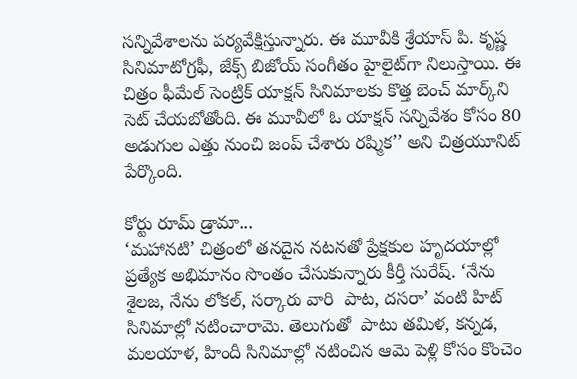సన్నివేశాలను పర్యవేక్షిస్తున్నారు. ఈ మూవీకి శ్రేయాస్‌ పి. కృష్ణ సినిమాటోగ్రఫీ, జేక్స్‌ బిజోయ్‌ సంగీతం హైలైట్‌గా నిలుస్తాయి. ఈ చిత్రం ఫీమేల్‌ సెంట్రిక్‌ యాక్షన్‌ సినిమాలకు కొత్త బెంచ్‌ మార్క్‌ని సెట్‌ చేయబోతోంది. ఈ మూవీలో ఓ యాక్షన్‌ సన్నివేశం కోసం 80 అడుగుల ఎత్తు నుంచి జంప్‌ చేశారు రష్మిక’’ అని చిత్రయూనిట్‌ పేర్కొంది.

కోర్టు రూమ్‌ డ్రామా...
‘మహానటి’ చిత్రంలో తనదైన నటనతో ప్రేక్షకుల హృదయాల్లో ప్రత్యేక అభిమానం సొంతం చేసుకున్నారు కీర్తీ సురేష్‌. ‘నేను శైలజ, నేను లోకల్, సర్కారు వారి  పాట, దసరా’ వంటి హిట్‌ సినిమాల్లో నటించారామె. తెలుగుతో  పాటు తమిళ, కన్నడ, మలయాళ, హిందీ సినిమాల్లో నటించిన ఆమె పెళ్లి కోసం కొంచెం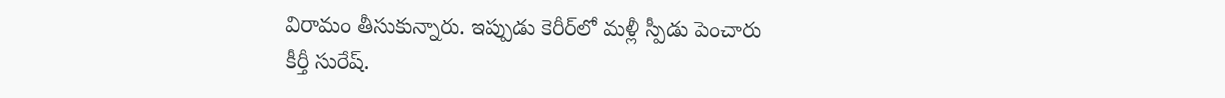విరామం తీసుకున్నారు. ఇప్పుడు కెరీర్‌లో మళ్లీ స్పీడు పెంచారు కీర్తీ సురేష్‌.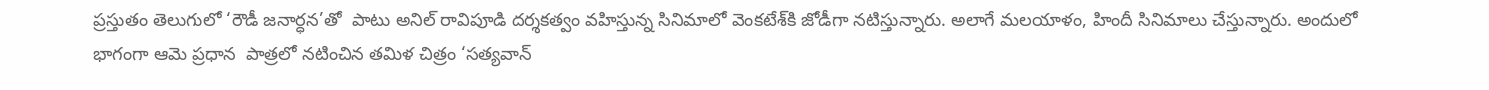ప్రస్తుతం తెలుగులో ‘రౌడీ జనార్ధన’తో  పాటు అనిల్‌ రావిపూడి దర్శకత్వం వహిస్తున్న సినిమాలో వెంకటేశ్‌కి జోడీగా నటిస్తున్నారు. అలాగే మలయాళం, హిందీ సినిమాలు చేస్తున్నారు. అందులో భాగంగా ఆమె ప్రధాన  పాత్రలో నటించిన తమిళ చిత్రం ‘సత్యవాన్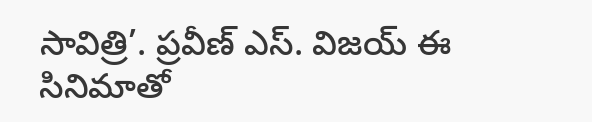సావిత్రి’. ప్రవీణ్‌ ఎస్‌. విజయ్‌ ఈ సినిమాతో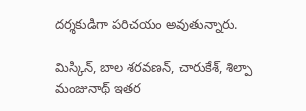దర్శకుడిగా పరిచయం అవుతున్నారు.

మిస్కిన్, బాల శరవణన్, చారుకేశ్, శిల్పా మంజునాథ్‌ ఇతర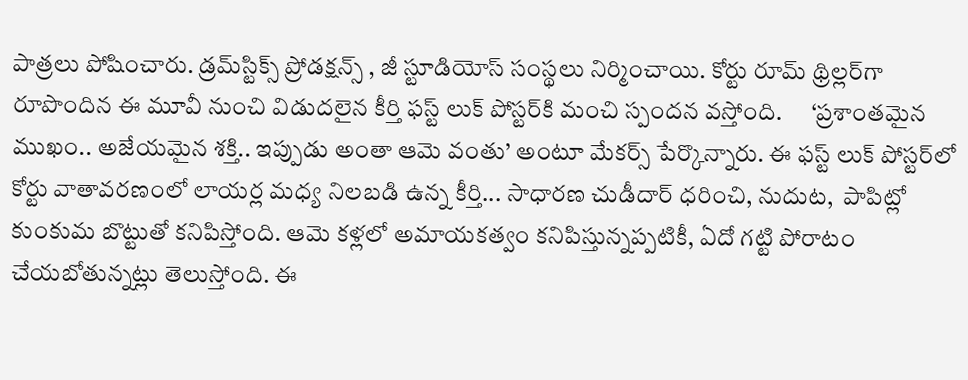పాత్రలు పోషించారు. డ్రమ్‌స్టిక్స్‌ ప్రోడక్షన్స్ , జీ స్టూడియోస్‌ సంస్థలు నిర్మించాయి. కోర్టు రూమ్‌ థ్రిల్లర్‌గా రూపొందిన ఈ మూవీ నుంచి విడుదలైన కీర్తి ఫస్ట్‌ లుక్‌ పోస్టర్‌కి మంచి స్పందన వస్తోంది.      ‘ప్రశాంతమైన ముఖం.. అజేయమైన శక్తి.. ఇప్పుడు అంతా ఆమె వంతు’ అంటూ మేకర్స్‌ పేర్కొన్నారు. ఈ ఫస్ట్‌ లుక్‌ పోస్టర్‌లో కోర్టు వాతావరణంలో లాయర్ల మధ్య నిలబడి ఉన్న కీర్తి... సాధారణ చుడీదార్‌ ధరించి, నుదుట,  పాపిట్లో కుంకుమ బొట్టుతో కనిపిస్తోంది. ఆమె కళ్లలో అమాయకత్వం కనిపిస్తున్నప్పటికీ, ఏదో గట్టి పోరాటం చేయబోతున్నట్లు తెలుస్తోంది. ఈ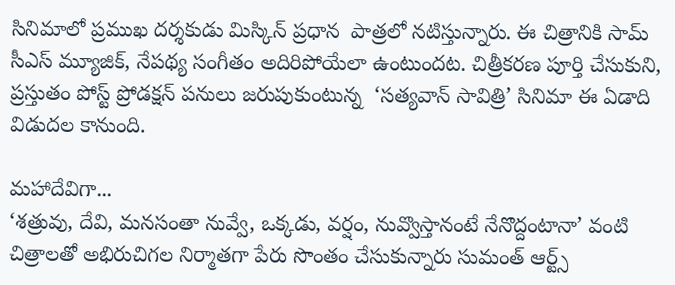సినిమాలో ప్రముఖ దర్శకుడు మిస్కిన్‌ ప్రధాన  పాత్రలో నటిస్తున్నారు. ఈ చిత్రానికి సామ్‌ సీఎస్‌ మ్యూజిక్, నేపథ్య సంగీతం అదిరిపోయేలా ఉంటుందట. చిత్రీకరణ పూర్తి చేసుకుని, ప్రస్తుతం పోస్ట్‌ ప్రోడక్షన్‌ పనులు జరుపుకుంటున్న  ‘సత్యవాన్ సావిత్రి’ సినిమా ఈ ఏడాది విడుదల కానుంది.

మహాదేవిగా...
‘శత్రువు, దేవి, మనసంతా నువ్వే, ఒక్కడు, వర్షం, నువ్వొస్తానంటే నేనొద్దంటానా’ వంటి చిత్రాలతో అభిరుచిగల నిర్మాతగా పేరు సొంతం చేసుకున్నారు సుమంత్‌ ఆర్ట్స్‌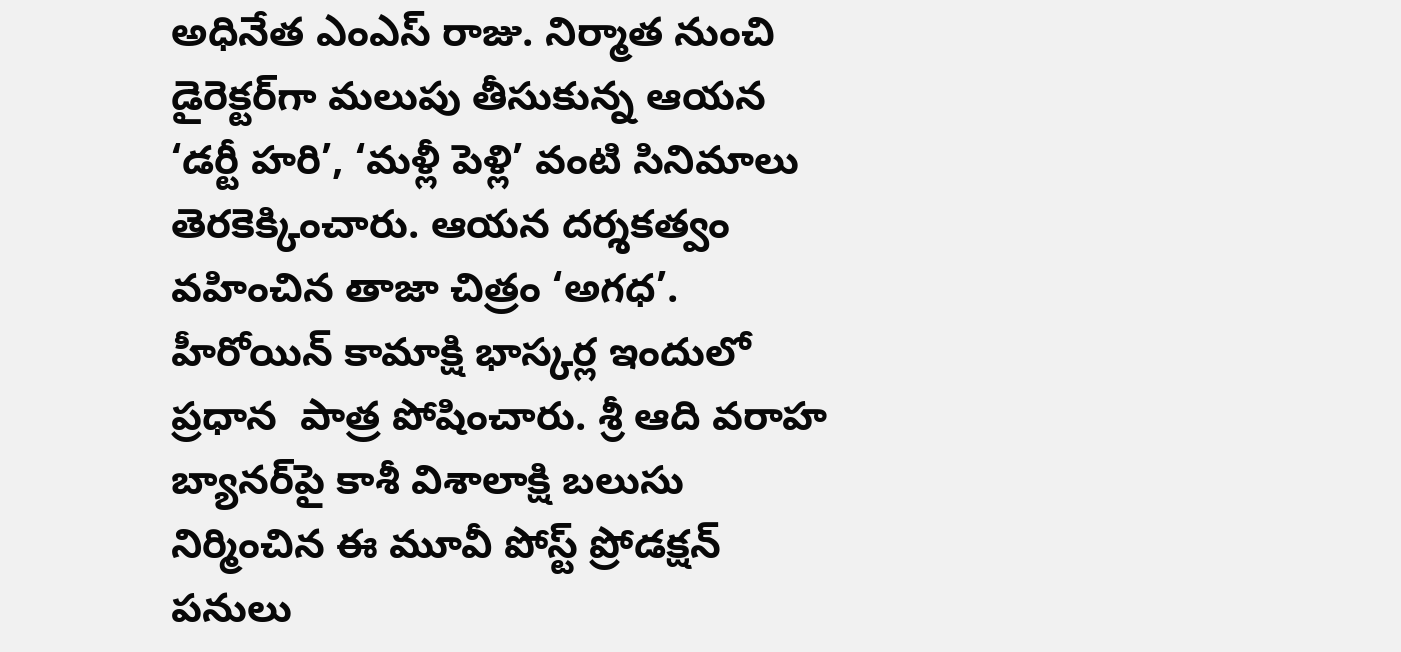అధినేత ఎంఎస్‌ రాజు. నిర్మాత నుంచి డైరెక్టర్‌గా మలుపు తీసుకున్న ఆయన ‘డర్టీ హరి’, ‘మళ్లీ పెళ్లి’ వంటి సినిమాలు తెరకెక్కించారు. ఆయన దర్శకత్వం వహించిన తాజా చిత్రం ‘అగధ’. హీరోయిన్‌ కామాక్షి భాస్కర్ల ఇందులో ప్రధాన  పాత్ర పోషించారు. శ్రీ ఆది వరాహ  బ్యానర్‌పై కాశీ విశాలాక్షి బలుసు నిర్మించిన ఈ మూవీ పోస్ట్‌ ప్రోడక్షన్‌ పనులు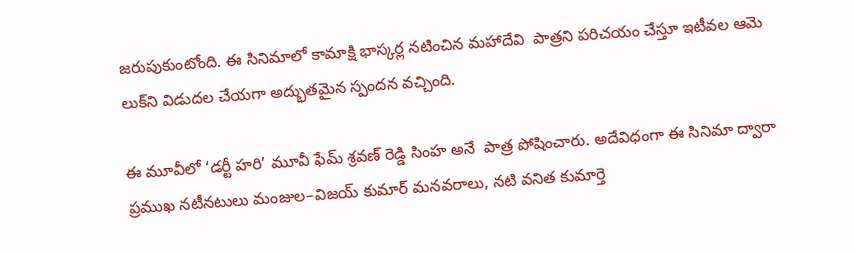జరుపుకుంటోంది. ఈ సినిమాలో కామాక్షి భాస్కర్ల నటించిన మహాదేవి  పాత్రని పరిచయం చేస్తూ ఇటీవల ఆమె లుక్‌ని విడుదల చేయగా అద్భుతమైన స్పందన వచ్చింది.

ఈ మూవీలో ‘డర్టీ హరి’ మూవీ ఫేమ్‌ శ్రవణ్‌ రెడ్డి సింహ అనే  పాత్ర పోషించారు. అదేవిధంగా ఈ సినిమా ద్వారా ప్రముఖ నటీనటులు మంజుల–విజయ్‌ కుమార్‌ మనవరాలు, నటి వనిత కుమార్తె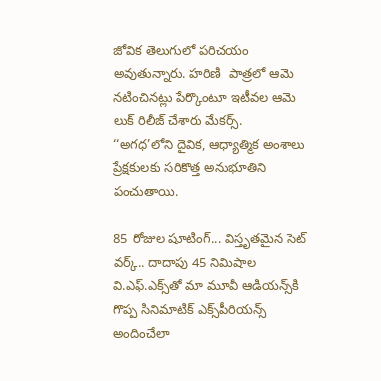జోవిక తెలుగులో పరిచయం అవుతున్నారు. హరిణి  పాత్రలో ఆమె నటించినట్లు పేర్కొంటూ ఇటీవల ఆమె లుక్‌ రిలీజ్‌ చేశారు మేకర్స్‌.     ‘‘అగధ’లోని దైవిక, ఆధ్యాత్మిక అంశాలు ప్రేక్షకులకు సరికొత్త అనుభూతిని పంచుతాయి.

85 రోజుల షూటింగ్‌... విస్తృతమైన సెట్‌ వర్క్‌.. దాదాపు 45 నిమిషాల వి.ఎఫ్‌.ఎక్స్‌తో మా మూవీ ఆడియన్స్‌కి గొప్ప సినిమాటిక్‌ ఎక్స్‌పీరియన్స్‌ అందించేలా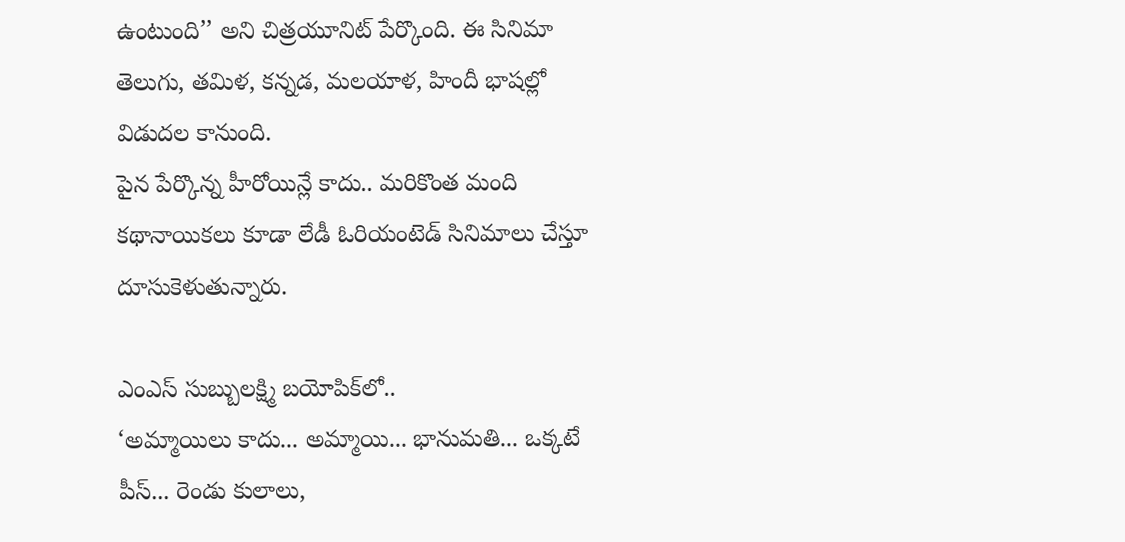ఉంటుంది’’ అని చిత్రయూనిట్‌ పేర్కొంది. ఈ సినిమా తెలుగు, తమిళ, కన్నడ, మలయాళ, హిందీ భాషల్లో విడుదల కానుంది.
పైన పేర్కొన్న హీరోయిన్లే కాదు.. మరికొంత మంది కథానాయికలు కూడా లేడీ ఓరియంటెడ్‌ సినిమాలు చేస్తూ దూసుకెళుతున్నారు.

ఎంఎస్‌ సుబ్బులక్ష్మి బయోపిక్‌లో..
‘అమ్మాయిలు కాదు... అమ్మాయి... భానుమతి... ఒక్కటే పీస్‌... రెండు కులాలు,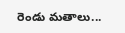రెండు మతాలు...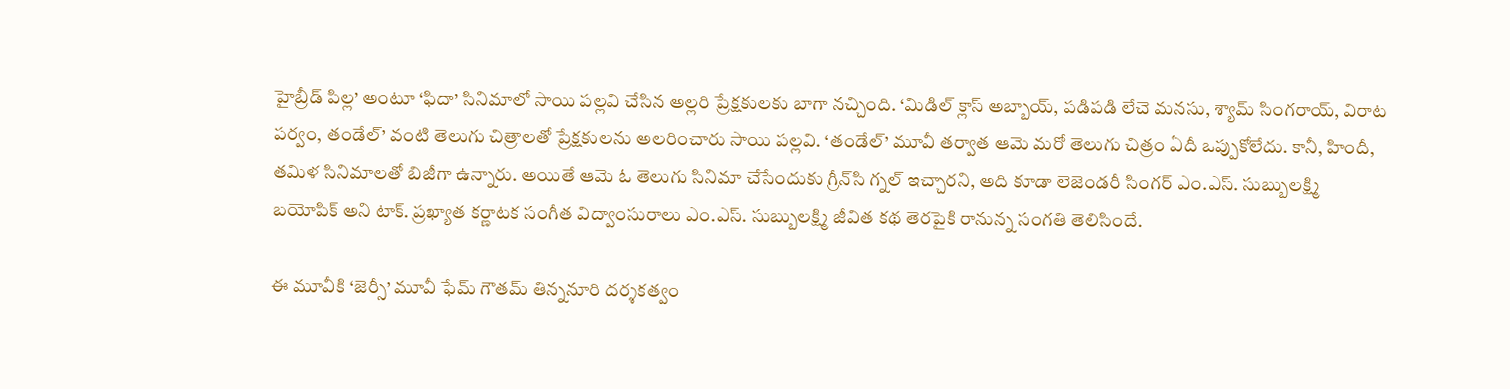హైబ్రీడ్‌ పిల్ల’ అంటూ ‘ఫిదా’ సినిమాలో సాయి పల్లవి చేసిన అల్లరి ప్రేక్షకులకు బాగా నచ్చింది. ‘మిడిల్‌ క్లాస్‌ అబ్బాయ్, పడిపడి లేచె మనసు, శ్యామ్‌ సింగరాయ్, విరాట పర్వం, తండేల్‌’ వంటి తెలుగు చిత్రాలతో ప్రేక్షకులను అలరించారు సాయి పల్లవి. ‘తండేల్‌’ మూవీ తర్వాత ఆమె మరో తెలుగు చిత్రం ఏదీ ఒప్పుకోలేదు. కానీ, హిందీ, తమిళ సినిమాలతో బిజీగా ఉన్నారు. అయితే ఆమె ఓ తెలుగు సినిమా చేసేందుకు గ్రీన్‌సి గ్నల్‌ ఇచ్చారని, అది కూడా లెజెండరీ సింగర్‌ ఎం.ఎస్‌. సుబ్బులక్ష్మి బయోపిక్‌ అని టాక్‌. ప్రఖ్యాత కర్ణాటక సంగీత విద్వాంసురాలు ఎం.ఎస్‌. సుబ్బులక్ష్మి జీవిత కథ తెరపైకి రానున్న సంగతి తెలిసిందే.

ఈ మూవీకి ‘జెర్సీ’ మూవీ ఫేమ్‌ గౌతమ్‌ తిన్ననూరి దర్శకత్వం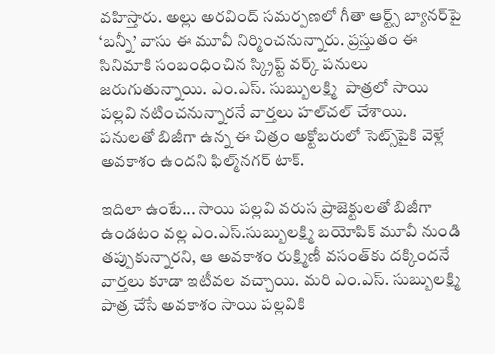వహిస్తారు. అల్లు అరవింద్‌ సమర్పణలో గీతా ఆర్ట్స్‌ బ్యానర్‌పై ‘బన్నీ’ వాసు ఈ మూవీ నిర్మించనున్నారు. ప్రస్తుతం ఈ సినిమాకి సంబంధించిన స్క్రిప్ట్‌ వర్క్‌ పనులు జరుగుతున్నాయి. ఎం.ఎస్‌. సుబ్బులక్ష్మి  పాత్రలో సాయి పల్లవి నటించనున్నారనే వార్తలు హల్‌చల్‌ చేశాయి. పనులతో బిజీగా ఉన్న ఈ చిత్రం అక్టోబరులో సెట్స్‌పైకి వెళ్లే అవకాశం ఉందని ఫిల్మ్‌నగర్‌ టాక్‌.

ఇదిలా ఉంటే... సాయి పల్లవి వరుస ప్రాజెక్టులతో బిజీగా ఉండటం వల్ల ఎం.ఎస్‌.సుబ్బులక్ష్మి బయోపిక్‌ మూవీ నుండి తప్పుకున్నారని, ఆ అవకాశం రుక్ష్మిణీ వసంత్‌కు దక్కిందనే వార్తలు కూడా ఇటీవల వచ్చాయి. మరి ఎం.ఎస్‌. సుబ్బులక్ష్మి  పాత్ర చేసే అవకాశం సాయి పల్లవికి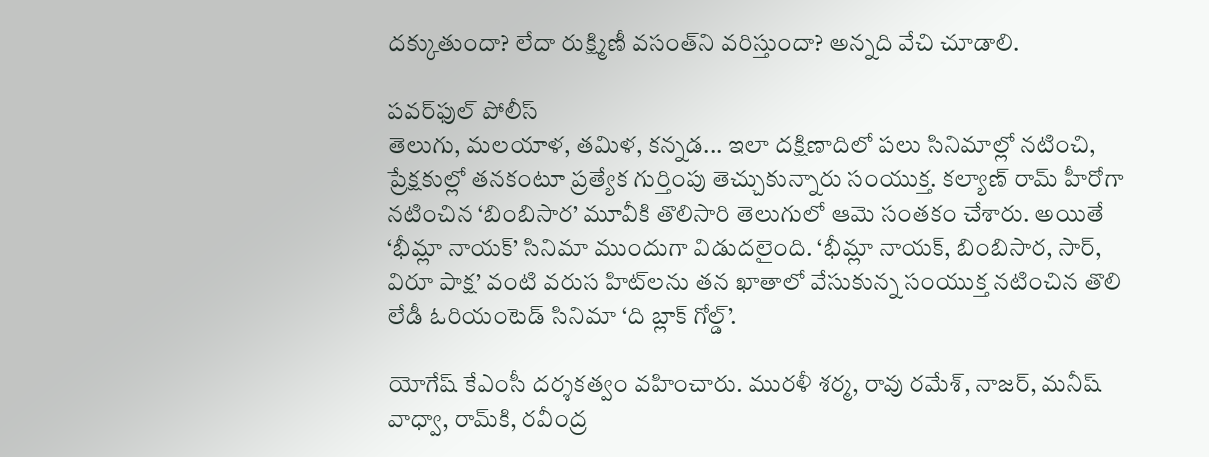దక్కుతుందా? లేదా రుక్ష్మిణీ వసంత్‌ని వరిస్తుందా? అన్నది వేచి చూడాలి.

పవర్‌ఫుల్‌ పోలీస్‌
తెలుగు, మలయాళ, తమిళ, కన్నడ... ఇలా దక్షిణాదిలో పలు సినిమాల్లో నటించి, ప్రేక్షకుల్లో తనకంటూ ప్రత్యేక గుర్తింపు తెచ్చుకున్నారు సంయుక్త. కల్యాణ్‌ రామ్‌ హీరోగా నటించిన ‘బింబిసార’ మూవీకి తొలిసారి తెలుగులో ఆమె సంతకం చేశారు. అయితే ‘భీమ్లా నాయక్‌’ సినిమా ముందుగా విడుదలైంది. ‘భీమ్లా నాయక్, బింబిసార, సార్, విరూ పాక్ష’ వంటి వరుస హిట్‌లను తన ఖాతాలో వేసుకున్న సంయుక్త నటించిన తొలి లేడీ ఓరియంటెడ్‌ సినిమా ‘ది బ్లాక్‌ గోల్డ్‌’.

యోగేష్‌ కేఎంసీ దర్శకత్వం వహించారు. మురళీ శర్మ, రావు రమేశ్, నాజర్, మనీష్‌ వాధ్వా, రామ్‌కి, రవీంద్ర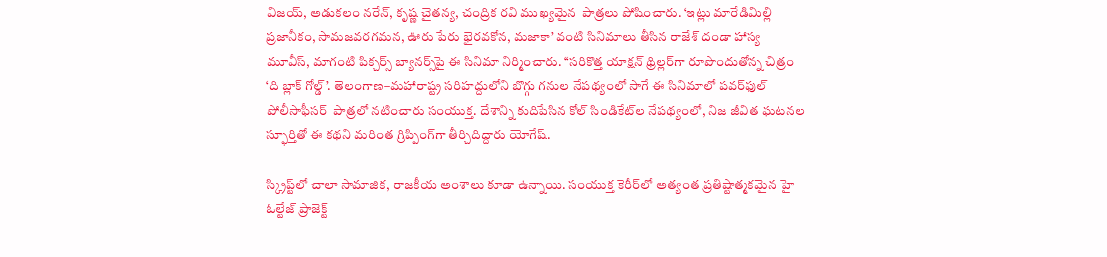విజయ్, అడుకలం నరేన్, కృష్ణ చైతన్య, చంద్రిక రవి ముఖ్యమైన  పాత్రలు పోషించారు. ‘ఇట్లు మారేడిమిల్లి ప్రజానీకం, సామజవరగమన, ఊరు పేరు భైరవకోన, మజాకా’ వంటి సినిమాలు తీసిన రాజేశ్‌ దండా హాస్య మూవీస్, మాగంటి పిక్చర్స్‌ బ్యానర్స్‌పై ఈ సినిమా నిర్మించారు. ‘‘సరికొత్త యాక్షన్‌ థ్రిల్లర్‌గా రూపొందుతోన్న చిత్రం ‘ది బ్లాక్‌ గోల్డ్‌’. తెలంగాణ–మహారాష్ట్ర సరిహద్దులోని బొగ్గు గనుల నేపథ్యంలో సాగే ఈ సినిమాలో పవర్‌ఫుల్‌ పోలీసాఫీసర్‌  పాత్రలో నటించారు సంయుక్త. దేశాన్ని కుదిపేసిన కోల్‌ సిండికేట్‌ల నేపథ్యంలో, నిజ జీవిత ఘటనల స్ఫూర్తితో ఈ కథని మరింత గ్రిప్పింగ్‌గా తీర్చిదిద్దారు యోగేష్‌.

స్క్రిప్ట్‌లో చాలా సామాజిక, రాజకీయ అంశాలు కూడా ఉన్నాయి. సంయుక్త కెరీర్‌లో అత్యంత ప్రతిష్టాత్మకమైన హై ఓల్టేజ్‌ ప్రాజెక్ట్‌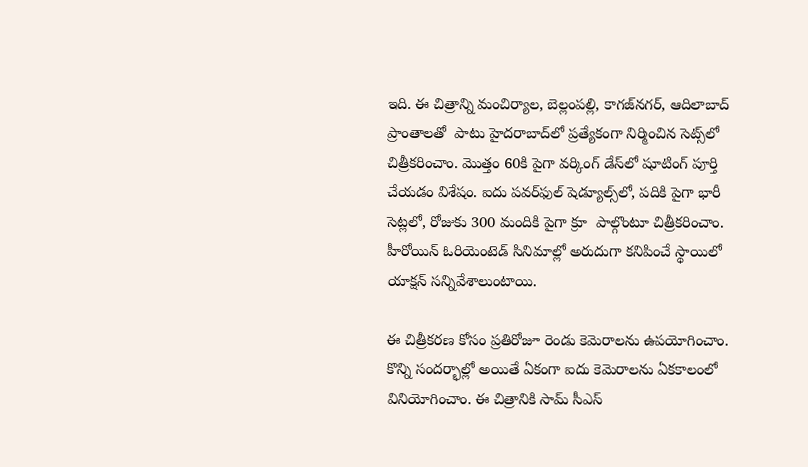ఇది. ఈ చిత్రాన్ని మంచిర్యాల, బెల్లంపల్లి, కాగజ్‌నగర్, ఆదిలాబాద్‌ ప్రాంతాలతో  పాటు హైదరాబాద్‌లో ప్రత్యేకంగా నిర్మించిన సెట్స్‌లో చిత్రీకరించాం. మొత్తం 60కి పైగా వర్కింగ్‌ డేస్‌లో షూటింగ్‌ పూర్తి చేయడం విశేషం. ఐదు పవర్‌ఫుల్‌ షెడ్యూల్స్‌లో, పదికి పైగా భారీ సెట్లలో, రోజుకు 300 మందికి పైగా క్రూ  పాల్గొంటూ చిత్రీకరించాం. హీరోయిన్‌ ఓరియెంటెడ్‌ సినిమాల్లో అరుదుగా కనిపించే స్థాయిలో యాక్షన్‌ సన్నివేశాలుంటాయి.

ఈ చిత్రీకరణ కోసం ప్రతిరోజూ రెండు కెమెరాలను ఉపయోగించాం. కొన్ని సందర్భాల్లో అయితే ఏకంగా ఐదు కెమెరాలను ఏకకాలంలో వినియోగించాం. ఈ చిత్రానికి సామ్‌ సీఎస్‌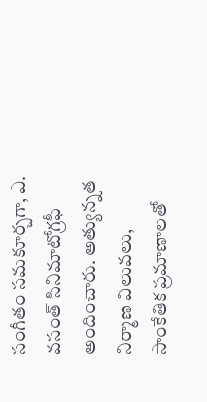సంగీతం సమకూర్చగా, ఎ. వసంత్‌ సినిమాటోగ్రఫీ అందించారు. అత్యున్నత నిర్మాణ విలువలు, సాంకేతిక ప్రమాణాలతో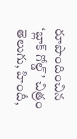రూపొందించిన ‘బ్లాక్‌ గోల్డ్‌’ చిత్రం తెలుగు, హిందీ,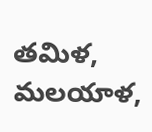తమిళ, మలయాళ,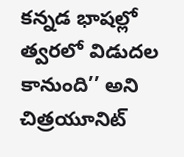కన్నడ భాషల్లో త్వరలో విడుదల కానుంది’’ అని చిత్రయూనిట్‌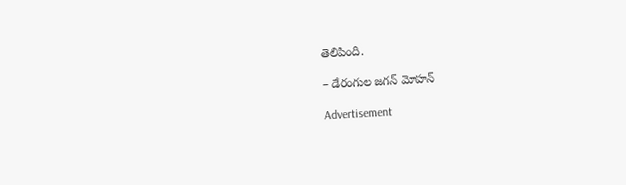తెలిపింది.

– డేరంగుల జగన్‌ మోహన్‌

Advertisement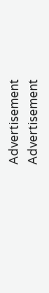Advertisement
Advertisement